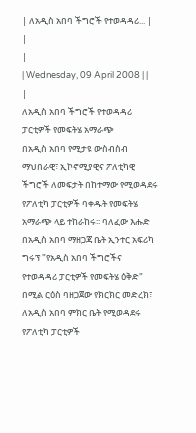| ለአዲስ አበባ ችግሮች የተወዳዳሪ... |
|
|
| Wednesday, 09 April 2008 | |
|
ለአዲስ አበባ ችግሮች የተወዳዳሪ ፓርቲዎች የመፍትሄ አማራጭ
በአዲስ አበባ የሚታዩ ውስብስብ ማህበራዊ፣ ኢኮኖሚያዊና ፖለቲካዊ ችግሮች ለመፍታት በከተማው የሚወዳደሩ የፖለቲካ ፓርቲዎች ባቀዱት የመፍትሄ አማራጭ ላይ ተከራከሩ፡፡ ባለፈው እሑድ በአዲስ አበባ ማዘጋጃ ቤት ኢንተር አፍሪካ ግሩፕ "የአዲስ አበባ ችግሮችና የተወዳዳሪ ፓርቲዎች የመፍትሄ ዕቅድ" በሚል ርዕስ ባዘጋጀው የክርክር መድረክ፣ ለአዲስ አበባ ምክር ቤት የሚወዳደሩ የፖለቲካ ፓርቲዎች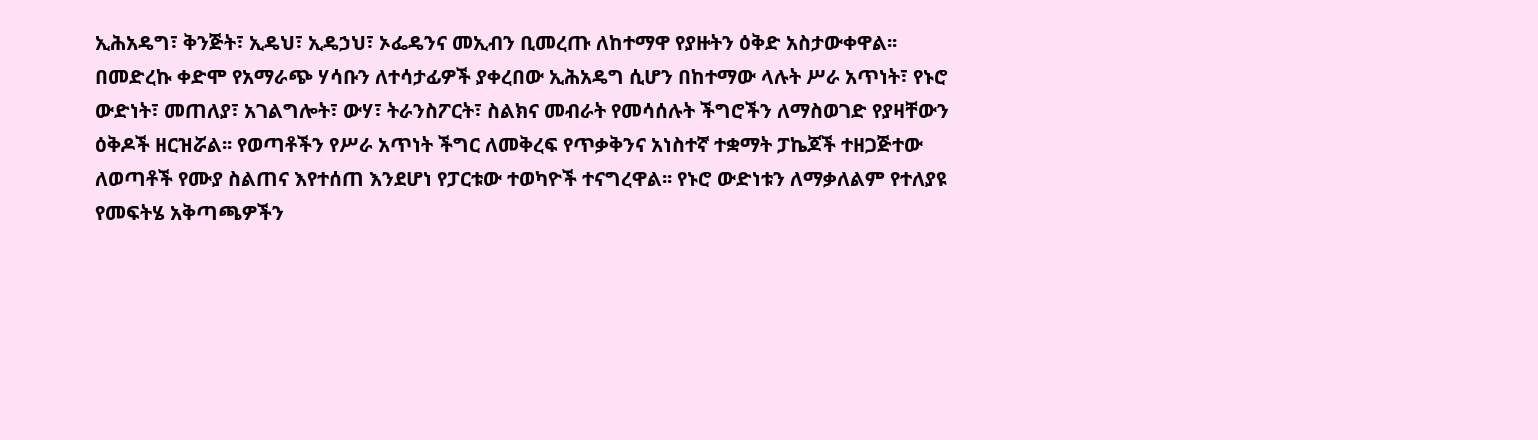ኢሕአዴግ፣ ቅንጅት፣ ኢዴህ፣ ኢዴኃህ፣ ኦፌዴንና መኢብን ቢመረጡ ለከተማዋ የያዙትን ዕቅድ አስታውቀዋል፡፡ በመድረኩ ቀድሞ የአማራጭ ሃሳቡን ለተሳታፊዎች ያቀረበው ኢሕአዴግ ሲሆን በከተማው ላሉት ሥራ አጥነት፣ የኑሮ ውድነት፣ መጠለያ፣ አገልግሎት፣ ውሃ፣ ትራንስፖርት፣ ስልክና መብራት የመሳሰሉት ችግሮችን ለማስወገድ የያዛቸውን ዕቅዶች ዘርዝሯል፡፡ የወጣቶችን የሥራ አጥነት ችግር ለመቅረፍ የጥቃቅንና አነስተኛ ተቋማት ፓኬጆች ተዘጋጅተው ለወጣቶች የሙያ ስልጠና እየተሰጠ እንደሆነ የፓርቱው ተወካዮች ተናግረዋል፡፡ የኑሮ ውድነቱን ለማቃለልም የተለያዩ የመፍትሄ አቅጣጫዎችን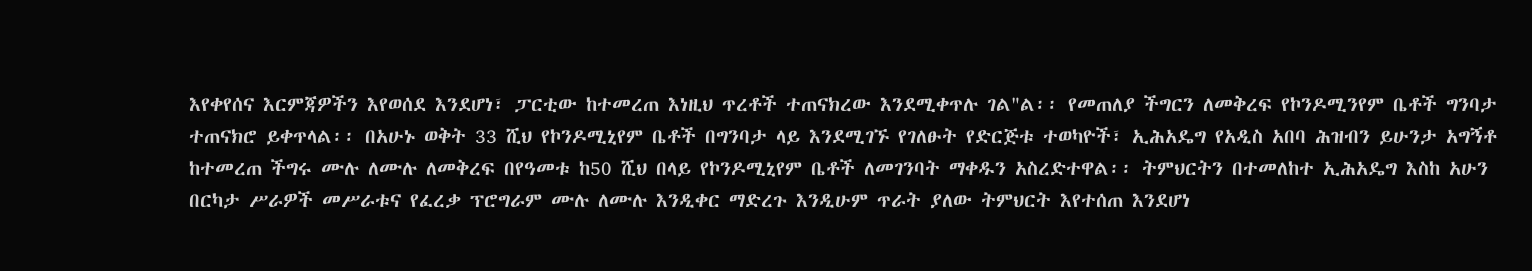እየቀየሰና እርምጃዎችን እየወሰደ እንደሆነ፣ ፓርቲው ከተመረጠ እነዚህ ጥረቶች ተጠናክረው እንደሚቀጥሉ ገል"ል፡፡ የመጠለያ ችግርን ለመቅረፍ የኮንዶሚንየም ቤቶች ግንባታ ተጠናክሮ ይቀጥላል፡፡ በአሁኑ ወቅት 33 ሺህ የኮንዶሚኒየም ቤቶች በግንባታ ላይ እንደሚገኙ የገለፁት የድርጅቱ ተወካዮች፣ ኢሕአዴግ የአዲስ አበባ ሕዝብን ይሁንታ አግኝቶ ከተመረጠ ችግሩ ሙሉ ለሙሉ ለመቅረፍ በየዓመቱ ከ50 ሺህ በላይ የኮንዶሚኒየም ቤቶች ለመገንባት ማቀዱን አስረድተዋል፡፡ ትምህርትን በተመለከተ ኢሕአዴግ እስከ አሁን በርካታ ሥራዎች መሥራቱና የፈረቃ ፕሮግራም ሙሉ ለሙሉ እንዲቀር ማድረጉ እንዲሁም ጥራት ያለው ትምህርት እየተሰጠ እንደሆነ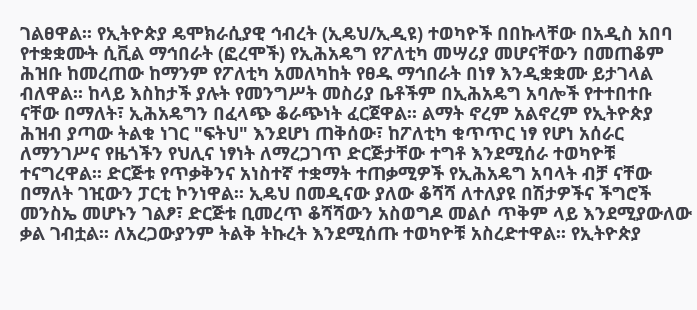ገልፀዋል፡፡ የኢትዮጵያ ዴሞክራሲያዊ ኅብረት (ኢዴህ/ኢዲዩ) ተወካዮች በበኩላቸው በአዲስ አበባ የተቋቋሙት ሲቪል ማኅበራት (ፎረሞች) የኢሕአዴግ የፖለቲካ መሣሪያ መሆናቸውን በመጠቆም ሕዝቡ ከመረጠው ከማንም የፖለቲካ አመለካከት የፀዱ ማኅበራት በነፃ እንዲቋቋሙ ይታገላል ብለዋል፡፡ ከላይ እስከታች ያሉት የመንግሥት መስሪያ ቤቶችም በኢሕአዴግ አባሎች የተተበተቡ ናቸው በማለት፣ ኢሕአዴግን በፈላጭ ቆራጭነት ፈርጀዋል፡፡ ልማት ኖረም አልኖረም የኢትዮጵያ ሕዝብ ያጣው ትልቁ ነገር "ፍትህ" እንደሆነ ጠቅሰው፣ ከፖለቲካ ቁጥጥር ነፃ የሆነ አሰራር ለማንገሥና የዜጎችን የህሊና ነፃነት ለማረጋገጥ ድርጅታቸው ተግቶ እንደሚሰራ ተወካዮቹ ተናግረዋል፡፡ ድርጅቱ የጥቃቅንና አነስተኛ ተቋማት ተጠቃሚዎች የኢሕአዴግ አባላት ብቻ ናቸው በማለት ገዢውን ፓርቲ ኮንነዋል፡፡ ኢዴህ በመዲናው ያለው ቆሻሻ ለተለያዩ በሽታዎችና ችግሮች መንስኤ መሆኑን ገልፆ፣ ድርጅቱ ቢመረጥ ቆሻሻውን አስወግዶ መልሶ ጥቅም ላይ እንደሚያውለው ቃል ገብቷል፡፡ ለአረጋውያንም ትልቅ ትኩረት እንደሚሰጡ ተወካዮቹ አስረድተዋል፡፡ የኢትዮጵያ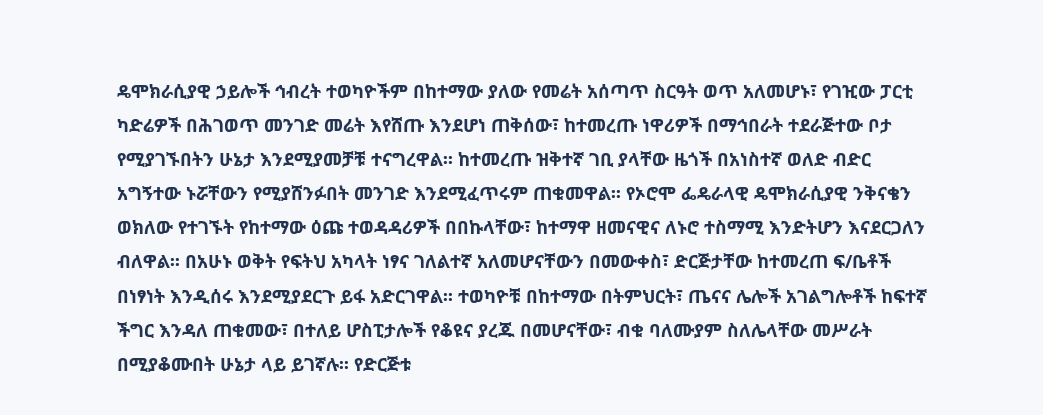ዴሞክራሲያዊ ኃይሎች ኅብረት ተወካዮችም በከተማው ያለው የመሬት አሰጣጥ ስርዓት ወጥ አለመሆኑ፣ የገዢው ፓርቲ ካድሬዎች በሕገወጥ መንገድ መሬት እየሸጡ እንደሆነ ጠቅሰው፣ ከተመረጡ ነዋሪዎች በማኅበራት ተደራጅተው ቦታ የሚያገኙበትን ሁኔታ እንደሚያመቻቹ ተናግረዋል፡፡ ከተመረጡ ዝቅተኛ ገቢ ያላቸው ዜጎች በአነስተኛ ወለድ ብድር አግኝተው ኑሯቸውን የሚያሸንፉበት መንገድ እንደሚፈጥሩም ጠቁመዋል፡፡ የኦሮሞ ፌዴራላዊ ዴሞክራሲያዊ ንቅናቄን ወክለው የተገኙት የከተማው ዕጩ ተወዳዳሪዎች በበኩላቸው፣ ከተማዋ ዘመናዊና ለኑሮ ተስማሚ እንድትሆን እናደርጋለን ብለዋል፡፡ በአሁኑ ወቅት የፍትህ አካላት ነፃና ገለልተኛ አለመሆናቸውን በመውቀስ፣ ድርጅታቸው ከተመረጠ ፍ/ቤቶች በነፃነት እንዲሰሩ እንደሚያደርጉ ይፋ አድርገዋል፡፡ ተወካዮቹ በከተማው በትምህርት፣ ጤናና ሌሎች አገልግሎቶች ከፍተኛ ችግር እንዳለ ጠቁመው፣ በተለይ ሆስፒታሎች የቆዩና ያረጁ በመሆናቸው፣ ብቁ ባለሙያም ስለሌላቸው መሥራት በሚያቆሙበት ሁኔታ ላይ ይገኛሉ፡፡ የድርጅቱ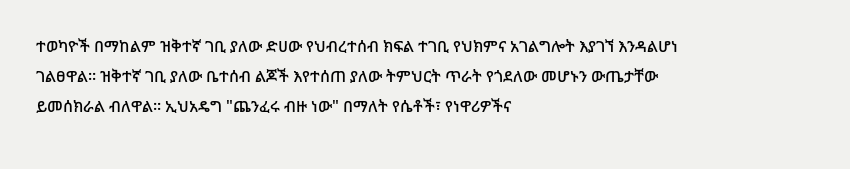ተወካዮች በማከልም ዝቅተኛ ገቢ ያለው ድሀው የህብረተሰብ ክፍል ተገቢ የህክምና አገልግሎት እያገኘ እንዳልሆነ ገልፀዋል፡፡ ዝቅተኛ ገቢ ያለው ቤተሰብ ልጆች እየተሰጠ ያለው ትምህርት ጥራት የጎደለው መሆኑን ውጤታቸው ይመሰክራል ብለዋል፡፡ ኢህአዴግ "ጨንፈሩ ብዙ ነው" በማለት የሴቶች፣ የነዋሪዎችና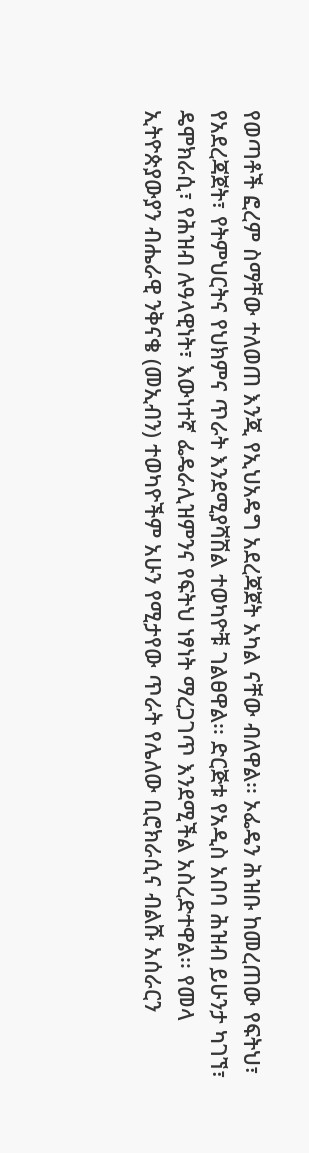የወጣቶች ፎረም ስማቸው ተለወጠ እንጂ የኢህአዴግ አደረጃጀት አካል ናቸው ብለዋል፡፡ ኦፌዴን ሕዝቡ ከመረጠው የፍትህ፣ የአደረጃጀት፣ የትምህርትና የህክምና ጥራት እንደሚያሻሽል ተወካዮቹ ገልፀዋል፡፡ ድርጅቱ የአዲስ አበባ ሕዝብ ይሁንታ ካገኘ፣ ዴሞክራሲ፣ የሕዝብ ሉዓላዊነት፣ እውነተኛ ፌዴራሊዝምንና የፍትህ ነፃነት ማረጋገጥ እንደሚችል አስረድተዋል፡፡ የመላ ኢትዮጵያውያን ብሔራዊ ንቅናቄ (መኢብን) ተወካዮችም አሁን የሚታየው ጥራት የሌለው ቢሮክራሲና ብልሹ አሰራርን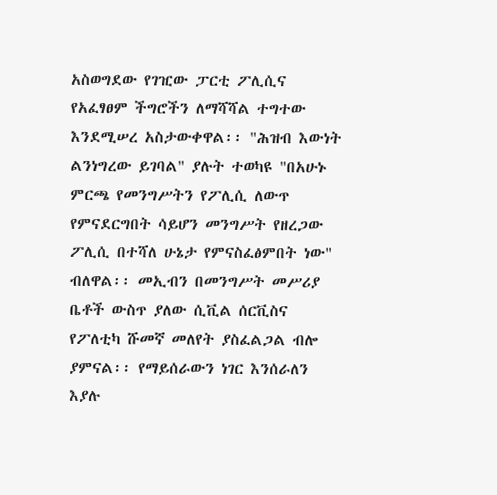አስወግደው የገዢው ፓርቲ ፖሊሲና የአፈፃፀም ችግሮችን ለማሻሻል ተግተው እንደሚሠረ አስታውቀዋል፡፡ "ሕዝብ እውነት ልንነግረው ይገባል" ያሉት ተወካዩ "በአሁኑ ምርጫ የመንግሥትን የፖሊሲ ለውጥ የምናደርግበት ሳይሆን መንግሥት የዘረጋው ፖሊሲ በተሻለ ሁኔታ የምናስፈፅምበት ነው" ብለዋል፡፡ መኢብን በመንግሥት መሥሪያ ቤቶች ውስጥ ያለው ሲቪል ሰርቪስና የፖለቲካ ሹመኛ መለየት ያስፈልጋል ብሎ ያምናል፡፡ የማይሰራውን ነገር እንሰራለን እያሉ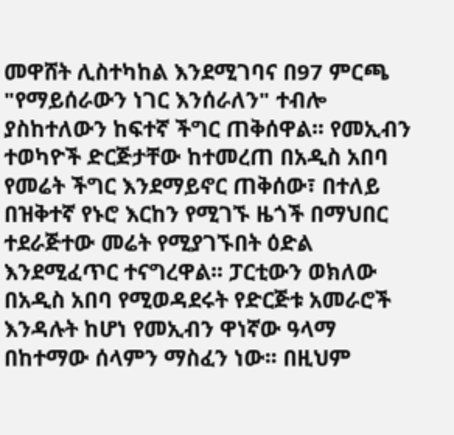መዋሸት ሊስተካከል እንደሚገባና በ97 ምርጫ "የማይሰራውን ነገር እንሰራለን" ተብሎ ያስከተለውን ከፍተኛ ችግር ጠቅሰዋል፡፡ የመኢብን ተወካዮች ድርጅታቸው ከተመረጠ በአዲስ አበባ የመሬት ችግር እንደማይኖር ጠቅሰው፣ በተለይ በዝቅተኛ የኑሮ እርከን የሚገኙ ዜጎች በማህበር ተደራጅተው መሬት የሚያገኙበት ዕድል እንደሚፈጥር ተናግረዋል፡፡ ፓርቲውን ወክለው በአዲስ አበባ የሚወዳደሩት የድርጅቱ አመራሮች እንዳሉት ከሆነ የመኢብን ዋነኛው ዓላማ በከተማው ሰላምን ማስፈን ነው፡፡ በዚህም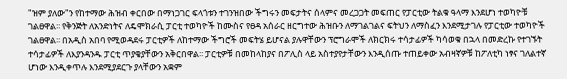"ዝም ያለው"ን የከተማው ሕዝብ ቀርበው በማነጋገር ፍላጎቱን ተገንዝበው ችግሩን መፍታትና ሰላምና መረጋጋት መፍጠር የፓርቲው ትልቁ ዓላማ እንደሆነ ተወካዮቹ ገልፀዋል፡፡ የቅንጅት ለአንድነትና ለዴሞክራሲ ፓርቲ ተወካዮች ከሙስና የፀዳ አሰራር ዘርግተው ሕዝቡን ለማገልገልና ፍትህን ለማስፈን እንደሚታገሉ የፓርቲው ተወካዮች ገልፀዋል፡፡ በአዲስ አበባ የሚወዳደሩ ፓርቲዎች ለከተማው ችግሮች መፍትሄ ይሆናል ያሉዋቸውን ፕሮግራሞች ለክርክሩ ተሳታፊዎች ካሳወቁ በኋላ በመድረኩ የተገኙት ተሳታፊዎች ለእያንዳንዱ ፓርቲ ጥያቄያቸውን አቅርበዋል፡፡ ፓርቲዎቹ በመከላከያና በፖሊስ ላይ አስተያየታቸውን እንዲሰጡ ተጠይቀው አብዛኛዎቹ ከፖለቲካ ነፃና ገለልተኛ ሆነው እንዲቀጥሉ እንደሚያደርጉ ያላቸውን አቋም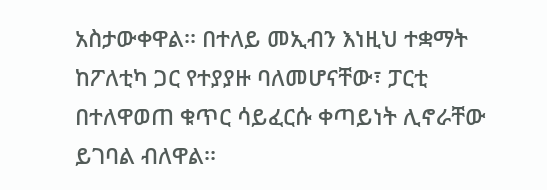አስታውቀዋል፡፡ በተለይ መኢብን እነዚህ ተቋማት ከፖለቲካ ጋር የተያያዙ ባለመሆናቸው፣ ፓርቲ በተለዋወጠ ቁጥር ሳይፈርሱ ቀጣይነት ሊኖራቸው ይገባል ብለዋል፡፡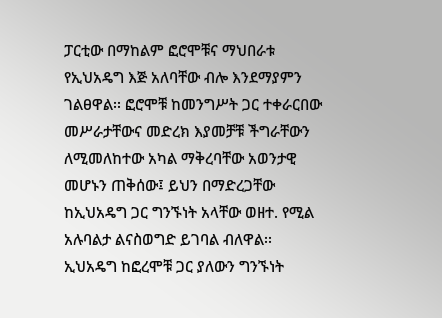ፓርቲው በማከልም ፎሮሞቹና ማህበራቱ የኢህአዴግ እጅ አለባቸው ብሎ እንደማያምን ገልፀዋል፡፡ ፎሮሞቹ ከመንግሥት ጋር ተቀራርበው መሥራታቸውና መድረክ እያመቻቹ ችግራቸውን ለሚመለከተው አካል ማቅረባቸው አወንታዊ መሆኑን ጠቅሰው፤ ይህን በማድረጋቸው ከኢህአዴግ ጋር ግንኙነት አላቸው ወዘተ. የሚል አሉባልታ ልናስወግድ ይገባል ብለዋል፡፡ ኢህአዴግ ከፎረሞቹ ጋር ያለውን ግንኙነት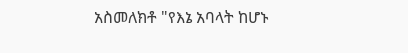አስመለክቶ "የእኔ አባላት ከሆኑ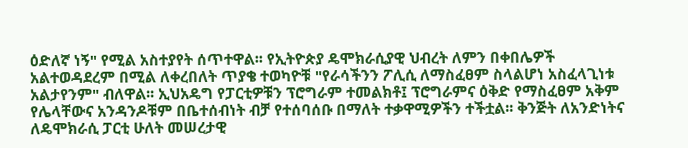ዕድለኛ ነኝ" የሚል አስተያየት ሰጥተዋል፡፡ የኢትዮጵያ ዴሞክራሲያዊ ህብረት ለምን በቀበሌዎች አልተወዳደረም በሚል ለቀረበለት ጥያቄ ተወካዮቹ "የራሳችንን ፖሊሲ ለማስፈፀም ስላልሆነ አስፈላጊነቱ አልታየንም" ብለዋል፡፡ ኢህአዴግ የፓርቲዎቹን ፕሮግራም ተመልክቶ፤ ፕሮግራምና ዕቅድ የማስፈፀም አቅም የሌላቸውና አንዳንዶቹም በቤተሰብነት ብቻ የተሰባሰቡ በማለት ተቃዋሚዎችን ተችቷል፡፡ ቅንጅት ለአንድነትና ለዴሞክራሲ ፓርቲ ሁለት መሠረታዊ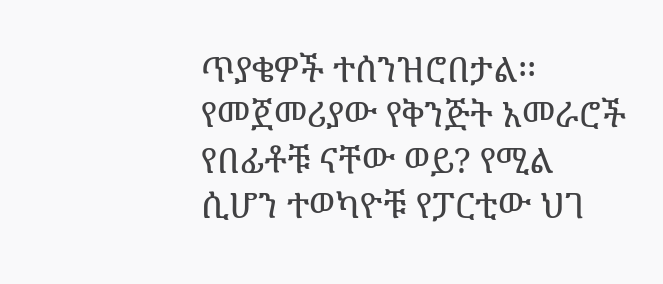ጥያቄዎች ተሰንዝሮበታል፡፡ የመጀመሪያው የቅንጅት አመራሮች የበፊቶቹ ናቸው ወይ? የሚል ሲሆን ተወካዮቹ የፓርቲው ህገ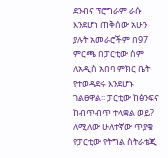ደንብና ፕሮግራም ራሱ እንደሆነ ጠቅሰው አሁን ያሉት አመራሮችም በ97 ምርጫ በፓርቲው ስም ለአዲስ አበባ ምክር ቤት የተወዳደሩ እንደሆኑ ገልፀዋል፡፡ ፓርቲው ከፅንፍና ከብጥብጥ ተላቋል ወይ? ለሚለው ሁለተኛው ጥያቄ የፓርቲው የትግል ስትራቴጂ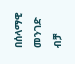በሰላማዊ መንገድ ብቻ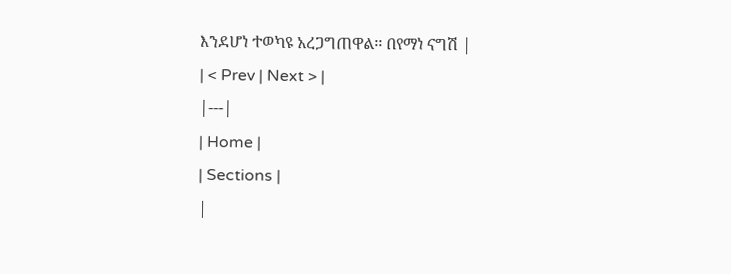እንደሆነ ተወካዩ አረጋግጠዋል፡፡ በየማነ ናግሽ |
| < Prev | Next > |
|---|
| Home |
| Sections |
|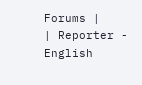Forums |
| Reporter - English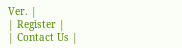Ver. |
| Register |
| Contact Us |